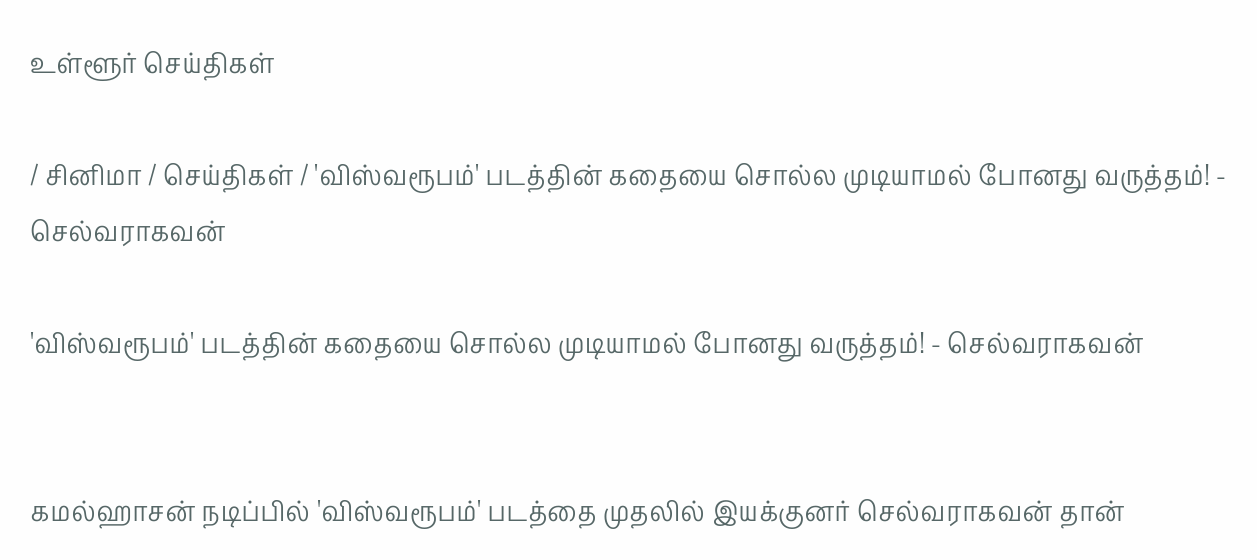உள்ளூர் செய்திகள்

/ சினிமா / செய்திகள் / 'விஸ்வரூபம்' படத்தின் கதையை சொல்ல முடியாமல் போனது வருத்தம்! - செல்வராகவன்

'விஸ்வரூபம்' படத்தின் கதையை சொல்ல முடியாமல் போனது வருத்தம்! - செல்வராகவன்


கமல்ஹாசன் நடிப்பில் 'விஸ்வரூபம்' படத்தை முதலில் இயக்குனர் செல்வராகவன் தான்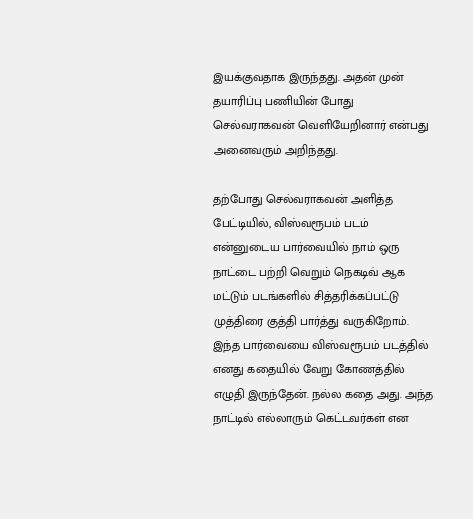இயக்குவதாக இருந்தது. அதன் முன் தயாரிப்பு பணியின் போது செல்வராகவன் வெளியேறினார் என்பது அனைவரும் அறிந்தது.

தற்போது செல்வராகவன் அளித்த பேட்டியில், விஸ்வரூபம் படம் என்னுடைய பார்வையில் நாம் ஒரு நாட்டை பற்றி வெறும் நெகடிவ் ஆக மட்டும் படங்களில் சித்தரிக்கப்பட்டு முத்திரை குத்தி பார்த்து வருகிறோம். இந்த பார்வையை விஸ்வரூபம் படத்தில் எனது கதையில் வேறு கோணத்தில் எழுதி இருந்தேன். நல்ல கதை அது. அந்த நாட்டில் எல்லாரும் கெட்டவர்கள் என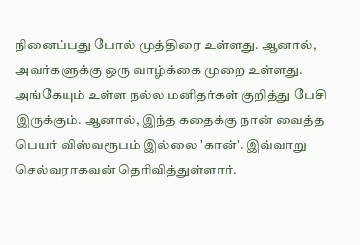நினைப்பது போல் முத்திரை உள்ளது. ஆனால், அவர்களுக்கு ஒரு வாழ்க்கை முறை உள்ளது. அங்கேயும் உள்ள நல்ல மனிதர்கள் குறித்து பேசி இருக்கும். ஆனால், இந்த கதைக்கு நான் வைத்த பெயர் விஸ்வரூபம் இல்லை 'கான்'. இவ்வாறு செல்வராகவன் தெரிவித்துள்ளார்.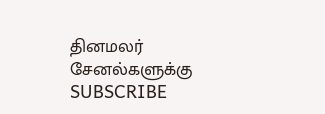தினமலர் சேனல்களுக்கு SUBSCRIBE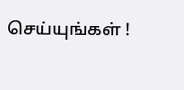செய்யுங்கள் !